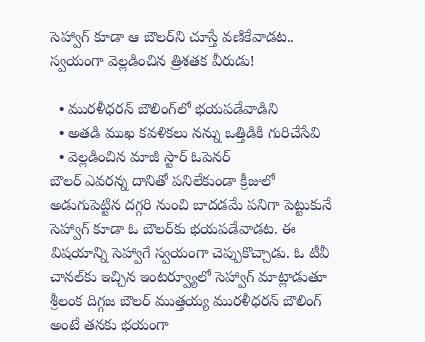సెహ్వాగ్ కూడా ఆ బౌలర్‌ని చూస్తే వణికేవాడట.. స్వయంగా వెల్లడించిన త్రిశతక వీరుడు!

  • మురళీధరన్ బౌలింగ్‌లో భయపడేవాడిని
  • అతడి ముఖ కవళికలు నన్ను ఒత్తిడికి గురిచేసేవి
  • వెల్లడించిన మాజీ స్టార్ ఓపెనర్
బౌలర్ ఎవరన్న దానితో పనిలేకుండా క్రీజులో అడుగుపెట్టిన దగ్గరి నుంచి బాదడమే పనిగా పెట్టుకునే సెహ్వాగ్ కూడా ఓ బౌలర్‌కు భయపడేవాడట. ఈ విషయాన్ని సెహ్వాగే స్వయంగా చెప్పుకొచ్చాడు. ఓ టీవీ చానల్‌కు ఇచ్చిన ఇంటర్వ్యూలో సెహ్వాగ్ మాట్లాడుతూ శ్రీలంక దిగ్గజ బౌలర్ ముత్తయ్య మురళీధరన్ బౌలింగ్ అంటే తనకు భయంగా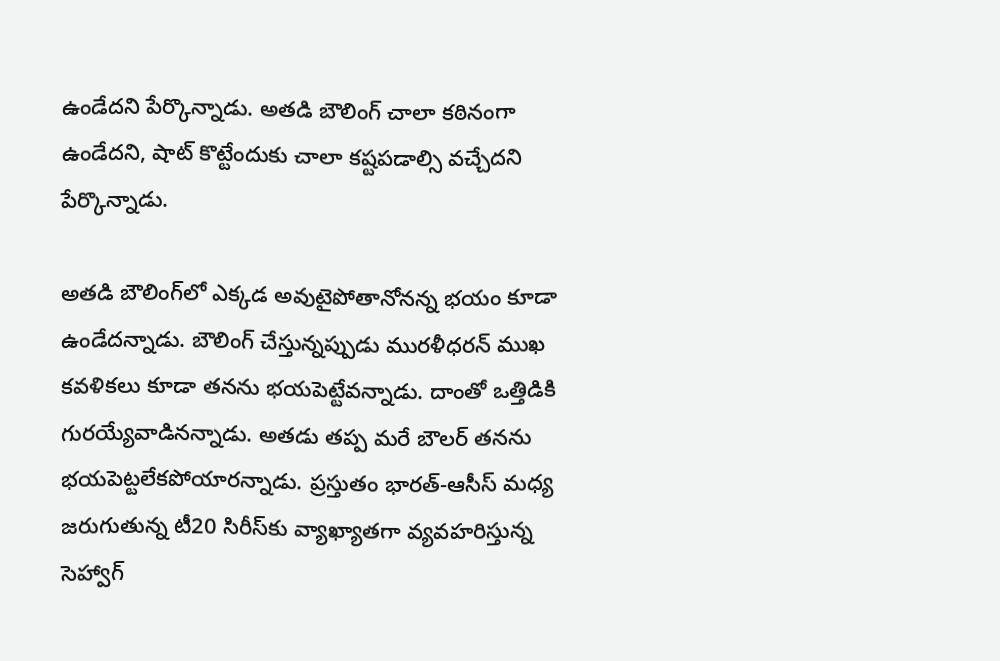ఉండేదని పేర్కొన్నాడు. అతడి బౌలింగ్ చాలా కఠినంగా ఉండేదని, షాట్ కొట్టేందుకు చాలా కష్టపడాల్సి వచ్చేదని పేర్కొన్నాడు.

అతడి బౌలింగ్‌లో ఎక్కడ అవుటైపోతానోనన్న భయం కూడా ఉండేదన్నాడు. బౌలింగ్ చేస్తున్నప్పుడు మురళీధరన్ ముఖ కవళికలు కూడా తనను భయపెట్టేవన్నాడు. దాంతో ఒత్తిడికి గురయ్యేవాడినన్నాడు. అతడు తప్ప మరే బౌలర్ తనను భయపెట్టలేకపోయారన్నాడు. ప్రస్తుతం భారత్-ఆసీస్ మధ్య జరుగుతున్న టీ20 సిరీస్‌కు వ్యాఖ్యాతగా వ్యవహరిస్తున్న సెహ్వాగ్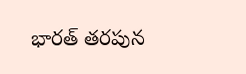భారత్ తరపున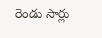రెండు సార్లు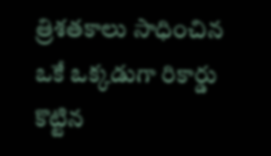త్రిశతకాలు సాధించిన ఒకే ఒక్కడుగా రికార్డు కొట్టిన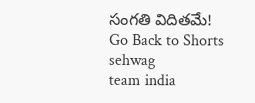సంగతి విదితమే!
Go Back to Shorts
sehwag
team india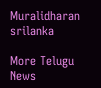Muralidharan
srilanka

More Telugu News